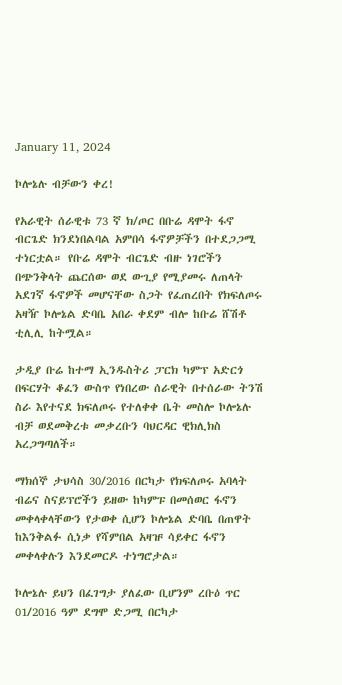January 11, 2024

ኮሎኔሉ ብቻውን ቀረ!

የአራዊት ሰራዊቱ 73 ኛ ክ/ጦር በቡሬ ዳሞት ፋኖ ብርጌድ ክንደነበልባል አምበሳ ፋኖዎቻችን በተደጋጋሚ ተነርቷል። የቡሬ ዳሞት ብርጌድ ብዙ ነገሮችን በጭንቅላት ጨርሰው ወደ ውጊያ የሚያመሩ ለጠላት አደገኛ ፋኖዎች መሆናቸው ስጋት የፈጠረበት የክፍለጦሩ አዛዥ ኮሎኔል ድባቤ አበራ ቀደም ብሎ ከቡሬ ሸሽቶ ቲሊሊ ከትሟል።

ታዲያ ቡሬ ከተማ ኢንዱስትሪ ፓርክ ካምፕ አድርጎ በፍርሃት ቆፈን ውስጥ የነበረው ሰራዊት በተሰራው ትንሽ ስራ እየተናደ ክፍለጦሩ የተለቀቀ ቤት መስሎ ኮሎኔሉ ብቻ ወደመቅረቱ መቃረቡን ባህርዳር ዊክሊክስ አረጋግጣለች።

ማክሰኞ ታህሳስ 30/2016 በርካታ የክፍለጦሩ አባላት ብሬና ስናይፕሮችን ይዘው ከካምፑ በመሰወር ፋኖን መቀላቀላቸውን የታወቀ ሲሆን ኮሎኔል ድባቤ በጠዋት ከእንቅልፉ ሲነቃ የሻምበል አዛዡ ሳይቀር ፋኖን መቀላቀሉን እንደመርዶ ተነግሮታል።

ኮሎኔሉ ይህን በፈገግታ ያለፈው ቢሆንም ረቡዕ ጥር 01/2016 ዓም ደግሞ ድጋሚ በርካታ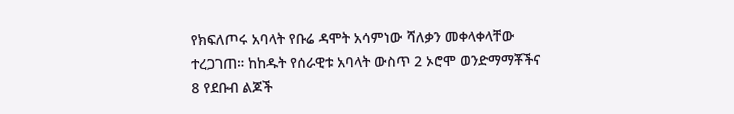የክፍለጦሩ አባላት የቡሬ ዳሞት አሳምነው ሻለቃን መቀላቀላቸው ተረጋገጠ። ከከዱት የሰራዊቱ አባላት ውስጥ 2 ኦሮሞ ወንድማማቾችና 8 የደቡብ ልጆች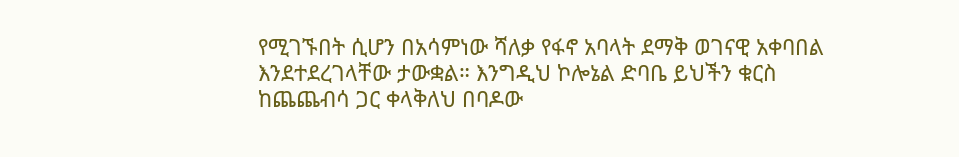የሚገኙበት ሲሆን በአሳምነው ሻለቃ የፋኖ አባላት ደማቅ ወገናዊ አቀባበል እንደተደረገላቸው ታውቋል። እንግዲህ ኮሎኔል ድባቤ ይህችን ቁርስ ከጨጨብሳ ጋር ቀላቅለህ በባዶው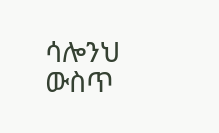ሳሎንህ ውስጥ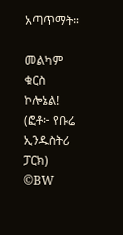አጣጥማት።

መልካም ቁርስ ኮሎኔል!
(ፎቶ፦ የቡሬ ኢንዱስትሪ ፓርክ)
©BW